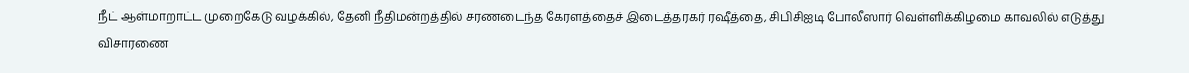நீட் ஆள்மாறாட்ட முறைகேடு வழக்கில், தேனி நீதிமன்றத்தில் சரணடைந்த கேரளத்தைச் இடைத்தரகர் ரஷீத்தை, சிபிசிஐடி போலீஸார் வெள்ளிக்கிழமை காவலில் எடுத்து விசாரணை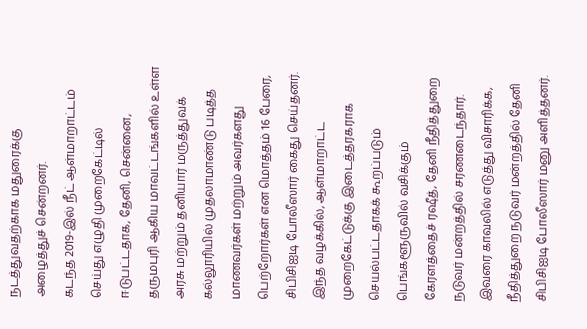நடத்துவதற்காக மதுரைக்கு அழைத்துச் சென்றனர்.
கடந்த 2019-இல் நீட் ஆள்மாறாட்டம் செய்து எழுதி முறைகேட்டில் ஈடுபட்டதாக, தேனி, சென்னை, தருமபுரி ஆகிய மாவட்டங்களில் உள்ள அரசு மற்றும் தனியார் மருத்துவக் கல்லூரியில் முதலாமாண்டு படித்த மாணவர்கள் மற்றும் அவர்களது பெற்றோர்கள் என மொத்தம் 16 பேரை, சிபிசிஐடி போலீஸார் கைது செய்தனர்.
இந்த வழக்கில், ஆள்மாறாட்ட முறைகேட்டுக்கு இடைத்தரகராக செயல்பட்டதாகக் கூறப்படும் பெங்களூருவில் வசிக்கும் கேரளத்தைச் ரஷீத், தேனி நீதித்துறை நடுவர் மன்றத்தில் சரணடைந்தார். இவரை காவலில் எடுத்து விசாரிக்க, நீதித்துறை நடுவர் மன்றத்தில் தேனி சிபிசிஐடி போலீஸார் மனு அளித்தனர்.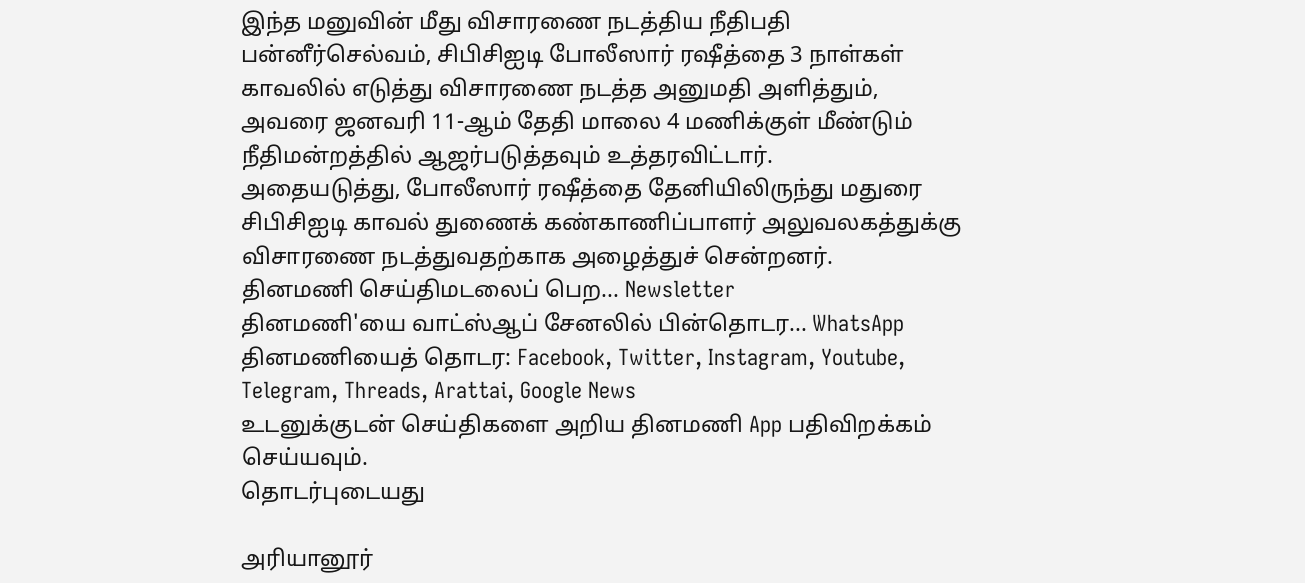இந்த மனுவின் மீது விசாரணை நடத்திய நீதிபதி பன்னீர்செல்வம், சிபிசிஐடி போலீஸார் ரஷீத்தை 3 நாள்கள் காவலில் எடுத்து விசாரணை நடத்த அனுமதி அளித்தும், அவரை ஜனவரி 11-ஆம் தேதி மாலை 4 மணிக்குள் மீண்டும் நீதிமன்றத்தில் ஆஜர்படுத்தவும் உத்தரவிட்டார்.
அதையடுத்து, போலீஸார் ரஷீத்தை தேனியிலிருந்து மதுரை சிபிசிஐடி காவல் துணைக் கண்காணிப்பாளர் அலுவலகத்துக்கு விசாரணை நடத்துவதற்காக அழைத்துச் சென்றனர்.
தினமணி செய்திமடலைப் பெற... Newsletter
தினமணி'யை வாட்ஸ்ஆப் சேனலில் பின்தொடர... WhatsApp
தினமணியைத் தொடர: Facebook, Twitter, Instagram, Youtube, Telegram, Threads, Arattai, Google News
உடனுக்குடன் செய்திகளை அறிய தினமணி App பதிவிறக்கம் செய்யவும்.
தொடர்புடையது

அரியானூர்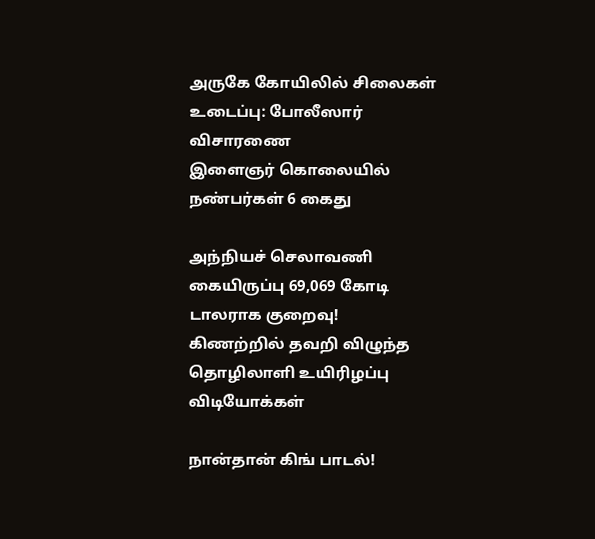அருகே கோயிலில் சிலைகள் உடைப்பு: போலீஸார் விசாரணை
இளைஞர் கொலையில் நண்பர்கள் 6 கைது

அந்நியச் செலாவணி கையிருப்பு 69,069 கோடி டாலராக குறைவு!
கிணற்றில் தவறி விழுந்த தொழிலாளி உயிரிழப்பு
விடியோக்கள்

நான்தான் கிங் பாடல்!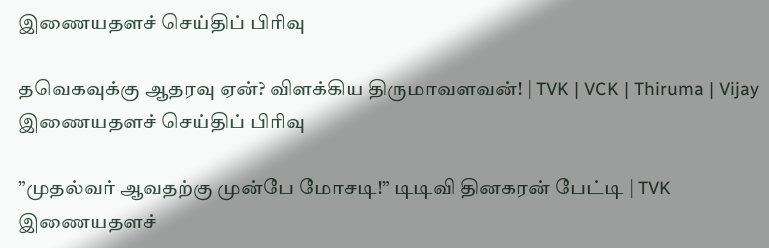இணையதளச் செய்திப் பிரிவு

தவெகவுக்கு ஆதரவு ஏன்? விளக்கிய திருமாவளவன்! | TVK | VCK | Thiruma | Vijay
இணையதளச் செய்திப் பிரிவு

”முதல்வர் ஆவதற்கு முன்பே மோசடி!” டிடிவி தினகரன் பேட்டி | TVK
இணையதளச்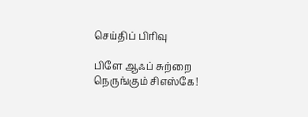செய்திப் பிரிவு

பிளே ஆஃப் சுற்றை நெருங்கும் சிஎஸ்கே!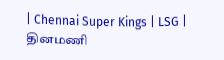| Chennai Super Kings | LSG |
தினமணி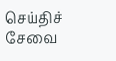செய்திச் சேவை